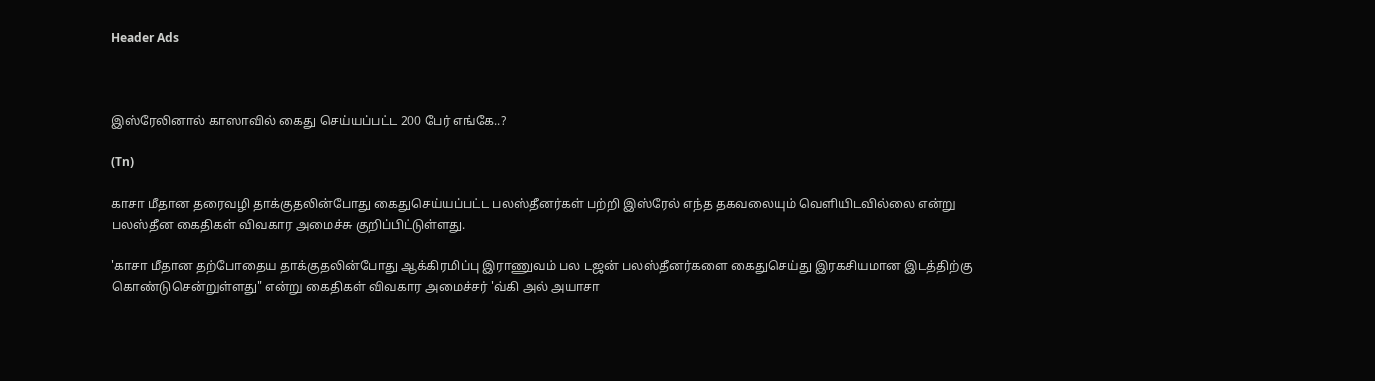Header Ads



இஸ்ரேலினால் காஸாவில் கைது செய்யப்பட்ட 200 பேர் எங்கே..?

(Tn)

காசா மீதான தரைவழி தாக்குதலின்போது கைதுசெய்யப்பட்ட பலஸ்தீனர்கள் பற்றி இஸ்ரேல் எந்த தகவலையும் வெளியிடவில்லை என்று பலஸ்தீன கைதிகள் விவகார அமைச்சு குறிப்பிட்டுள்ளது.

'காசா மீதான தற்போதைய தாக்குதலின்போது ஆக்கிரமிப்பு இராணுவம் பல டஜன் பலஸ்தீனர்களை கைதுசெய்து இரகசியமான இடத்திற்கு கொண்டுசென்றுள்ளது" என்று கைதிகள் விவகார அமைச்சர் 'வ்கி அல் அயாசா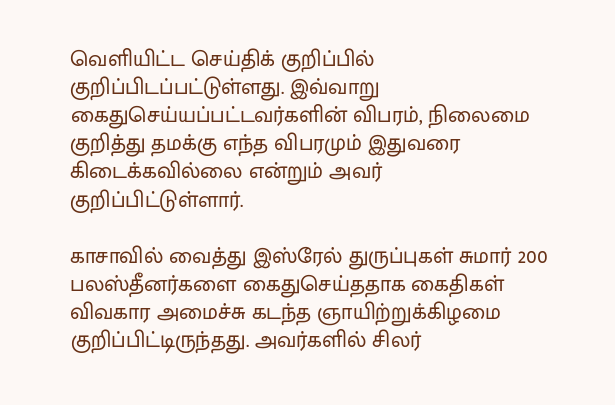வெளியிட்ட செய்திக் குறிப்பில் குறிப்பிடப்பட்டுள்ளது. இவ்வாறு கைதுசெய்யப்பட்டவர்களின் விபரம், நிலைமை குறித்து தமக்கு எந்த விபரமும் இதுவரை கிடைக்கவில்லை என்றும் அவர் குறிப்பிட்டுள்ளார்.

காசாவில் வைத்து இஸ்ரேல் துருப்புகள் சுமார் 200 பலஸ்தீனர்களை கைதுசெய்ததாக கைதிகள் விவகார அமைச்சு கடந்த ஞாயிற்றுக்கிழமை குறிப்பிட்டிருந்தது. அவர்களில் சிலர்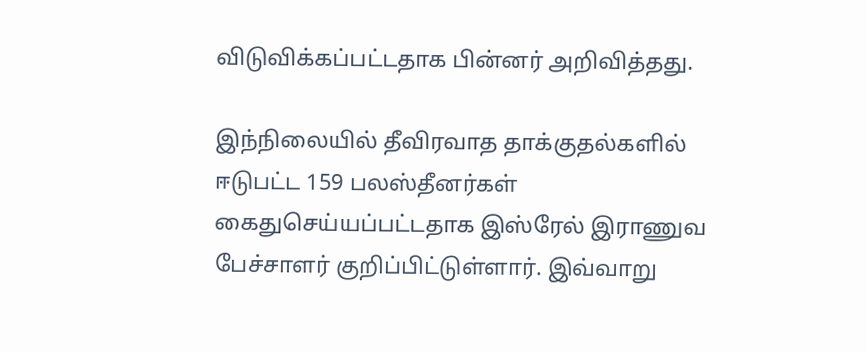விடுவிக்கப்பட்டதாக பின்னர் அறிவித்தது.

இந்நிலையில் தீவிரவாத தாக்குதல்களில் ஈடுபட்ட 159 பலஸ்தீனர்கள் கைதுசெய்யப்பட்டதாக இஸ்ரேல் இராணுவ பேச்சாளர் குறிப்பிட்டுள்ளார். இவ்வாறு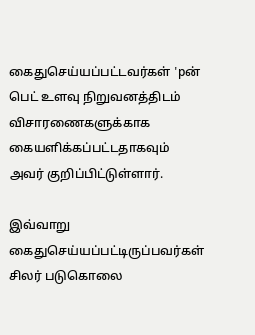கைதுசெய்யப்பட்டவர்கள் 'pன் பெட் உளவு நிறுவனத்திடம் விசாரணைகளுக்காக கையளிக்கப்பட்டதாகவும் அவர் குறிப்பிட்டுள்ளார்.

இவ்வாறு கைதுசெய்யப்பட்டிருப்பவர்கள் சிலர் படுகொலை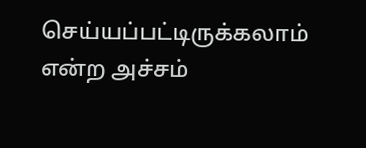செய்யப்பட்டிருக்கலாம் என்ற அச்சம்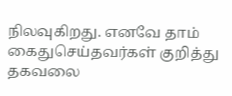நிலவுகிறது. எனவே தாம் கைதுசெய்தவர்கள் குறித்து தகவலை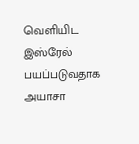வெளியிட இஸ்ரேல் பயப்படுவதாக அயாசா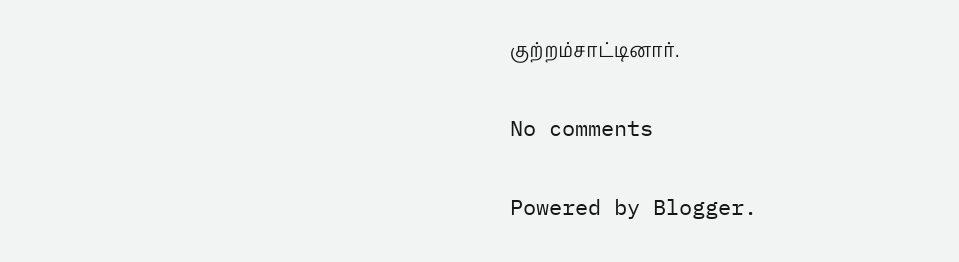குற்றம்சாட்டினார்.

No comments

Powered by Blogger.